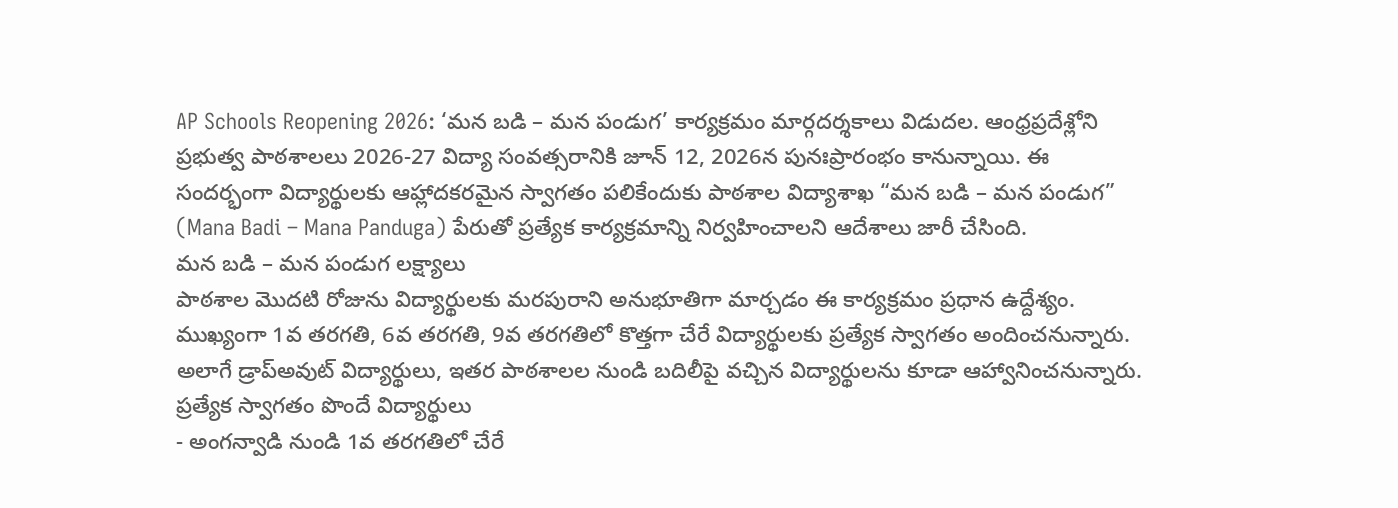AP Schools Reopening 2026: ‘మన బడి – మన పండుగ’ కార్యక్రమం మార్గదర్శకాలు విడుదల. ఆంధ్రప్రదేశ్లోని ప్రభుత్వ పాఠశాలలు 2026-27 విద్యా సంవత్సరానికి జూన్ 12, 2026న పునఃప్రారంభం కానున్నాయి. ఈ సందర్భంగా విద్యార్థులకు ఆహ్లాదకరమైన స్వాగతం పలికేందుకు పాఠశాల విద్యాశాఖ “మన బడి – మన పండుగ” (Mana Badi – Mana Panduga) పేరుతో ప్రత్యేక కార్యక్రమాన్ని నిర్వహించాలని ఆదేశాలు జారీ చేసింది.
మన బడి – మన పండుగ లక్ష్యాలు
పాఠశాల మొదటి రోజును విద్యార్థులకు మరపురాని అనుభూతిగా మార్చడం ఈ కార్యక్రమం ప్రధాన ఉద్దేశ్యం. ముఖ్యంగా 1వ తరగతి, 6వ తరగతి, 9వ తరగతిలో కొత్తగా చేరే విద్యార్థులకు ప్రత్యేక స్వాగతం అందించనున్నారు. అలాగే డ్రాప్అవుట్ విద్యార్థులు, ఇతర పాఠశాలల నుండి బదిలీపై వచ్చిన విద్యార్థులను కూడా ఆహ్వానించనున్నారు.
ప్రత్యేక స్వాగతం పొందే విద్యార్థులు
- అంగన్వాడి నుండి 1వ తరగతిలో చేరే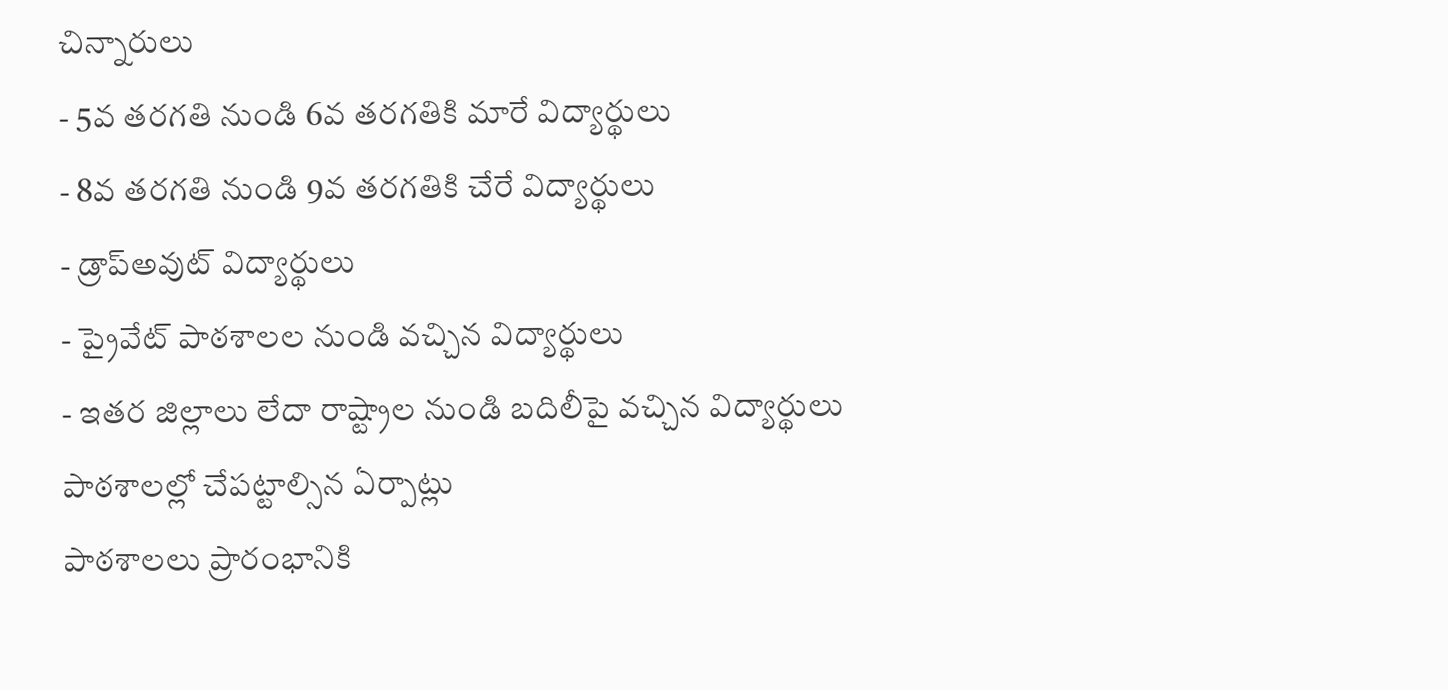చిన్నారులు
- 5వ తరగతి నుండి 6వ తరగతికి మారే విద్యార్థులు
- 8వ తరగతి నుండి 9వ తరగతికి చేరే విద్యార్థులు
- డ్రాప్అవుట్ విద్యార్థులు
- ప్రైవేట్ పాఠశాలల నుండి వచ్చిన విద్యార్థులు
- ఇతర జిల్లాలు లేదా రాష్ట్రాల నుండి బదిలీపై వచ్చిన విద్యార్థులు
పాఠశాలల్లో చేపట్టాల్సిన ఏర్పాట్లు
పాఠశాలలు ప్రారంభానికి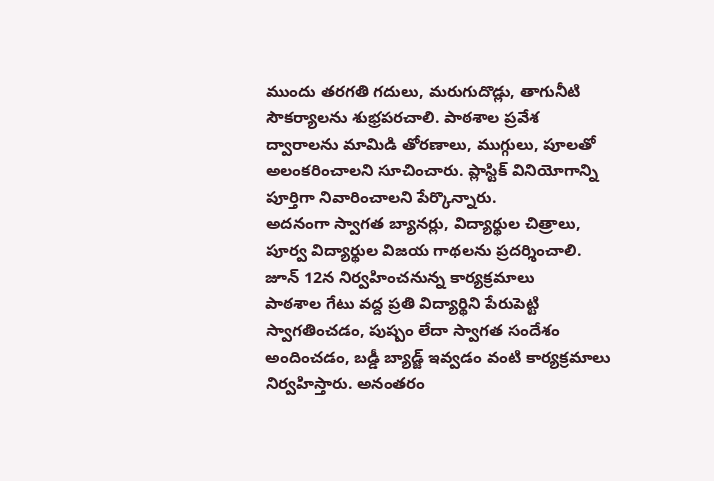ముందు తరగతి గదులు, మరుగుదొడ్లు, తాగునీటి సౌకర్యాలను శుభ్రపరచాలి. పాఠశాల ప్రవేశ ద్వారాలను మామిడి తోరణాలు, ముగ్గులు, పూలతో అలంకరించాలని సూచించారు. ప్లాస్టిక్ వినియోగాన్ని పూర్తిగా నివారించాలని పేర్కొన్నారు.
అదనంగా స్వాగత బ్యానర్లు, విద్యార్థుల చిత్రాలు, పూర్వ విద్యార్థుల విజయ గాథలను ప్రదర్శించాలి.
జూన్ 12న నిర్వహించనున్న కార్యక్రమాలు
పాఠశాల గేటు వద్ద ప్రతి విద్యార్థిని పేరుపెట్టి స్వాగతించడం, పుష్పం లేదా స్వాగత సందేశం అందించడం, బడ్డీ బ్యాడ్జ్ ఇవ్వడం వంటి కార్యక్రమాలు నిర్వహిస్తారు. అనంతరం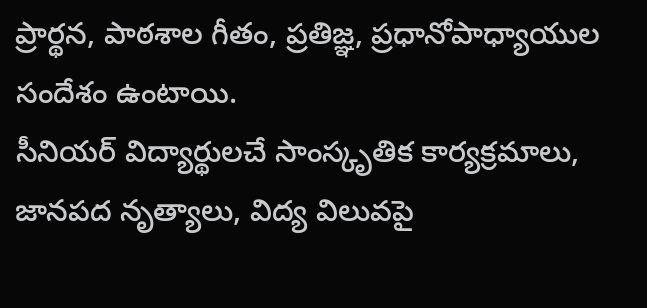ప్రార్థన, పాఠశాల గీతం, ప్రతిజ్ఞ, ప్రధానోపాధ్యాయుల సందేశం ఉంటాయి.
సీనియర్ విద్యార్థులచే సాంస్కృతిక కార్యక్రమాలు, జానపద నృత్యాలు, విద్య విలువపై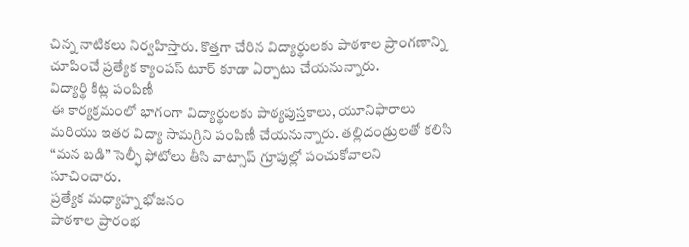చిన్న నాటికలు నిర్వహిస్తారు. కొత్తగా చేరిన విద్యార్థులకు పాఠశాల ప్రాంగణాన్ని చూపించే ప్రత్యేక క్యాంపస్ టూర్ కూడా ఏర్పాటు చేయనున్నారు.
విద్యార్థి కిట్ల పంపిణీ
ఈ కార్యక్రమంలో భాగంగా విద్యార్థులకు పాఠ్యపుస్తకాలు, యూనిఫారాలు మరియు ఇతర విద్యా సామగ్రిని పంపిణీ చేయనున్నారు. తల్లిదండ్రులతో కలిసి “మన బడి” సెల్ఫీ ఫోటోలు తీసి వాట్సాప్ గ్రూపుల్లో పంచుకోవాలని సూచించారు.
ప్రత్యేక మధ్యాహ్న భోజనం
పాఠశాల ప్రారంభ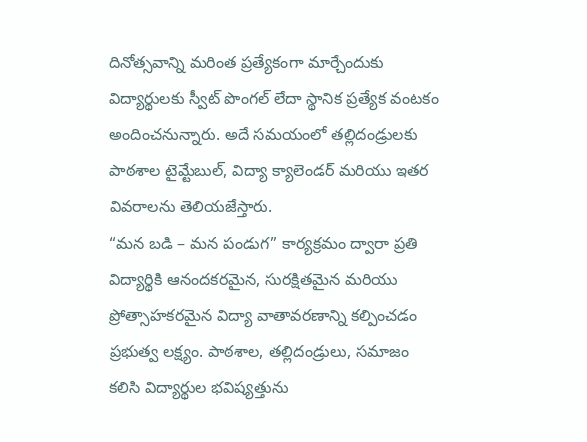దినోత్సవాన్ని మరింత ప్రత్యేకంగా మార్చేందుకు విద్యార్థులకు స్వీట్ పొంగల్ లేదా స్థానిక ప్రత్యేక వంటకం అందించనున్నారు. అదే సమయంలో తల్లిదండ్రులకు పాఠశాల టైమ్టేబుల్, విద్యా క్యాలెండర్ మరియు ఇతర వివరాలను తెలియజేస్తారు.
“మన బడి – మన పండుగ” కార్యక్రమం ద్వారా ప్రతి విద్యార్థికి ఆనందకరమైన, సురక్షితమైన మరియు ప్రోత్సాహకరమైన విద్యా వాతావరణాన్ని కల్పించడం ప్రభుత్వ లక్ష్యం. పాఠశాల, తల్లిదండ్రులు, సమాజం కలిసి విద్యార్థుల భవిష్యత్తును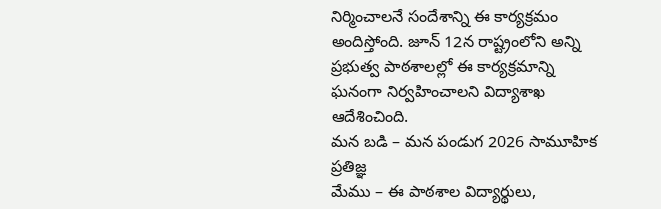నిర్మించాలనే సందేశాన్ని ఈ కార్యక్రమం అందిస్తోంది. జూన్ 12న రాష్ట్రంలోని అన్ని ప్రభుత్వ పాఠశాలల్లో ఈ కార్యక్రమాన్ని ఘనంగా నిర్వహించాలని విద్యాశాఖ ఆదేశించింది.
మన బడి – మన పండుగ 2026 సామూహిక ప్రతిజ్ఞ
మేము – ఈ పాఠశాల విద్యార్థులు,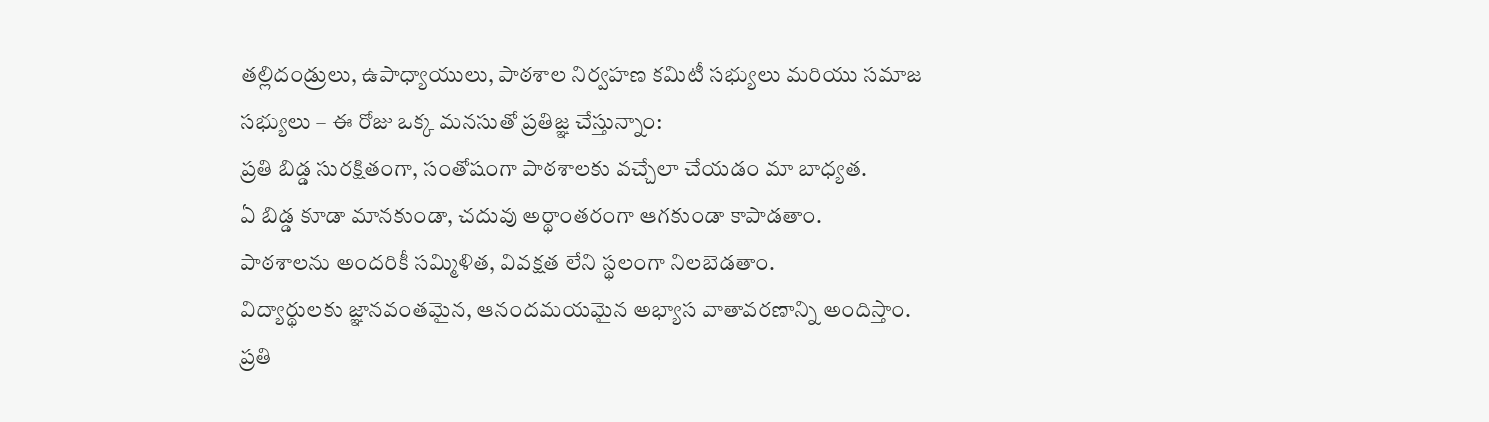తల్లిదండ్రులు, ఉపాధ్యాయులు, పాఠశాల నిర్వహణ కమిటీ సభ్యులు మరియు సమాజ సభ్యులు – ఈ రోజు ఒక్క మనసుతో ప్రతిజ్ఞ చేస్తున్నాం:
ప్రతి బిడ్డ సురక్షితంగా, సంతోషంగా పాఠశాలకు వచ్చేలా చేయడం మా బాధ్యత.
ఏ బిడ్డ కూడా మానకుండా, చదువు అర్థాంతరంగా ఆగకుండా కాపాడతాం.
పాఠశాలను అందరికీ సమ్మిళిత, వివక్షత లేని స్థలంగా నిలబెడతాం.
విద్యార్థులకు జ్ఞానవంతమైన, ఆనందమయమైన అభ్యాస వాతావరణాన్ని అందిస్తాం.
ప్రతి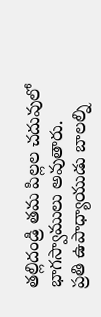తల్లిదండ్రి తమ పిల్లల చదువులో భాగస్వాములు అవుతారు.
ప్రతి ఉపాధ్యాయుడు బాలల్ని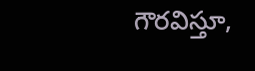గౌరవిస్తూ,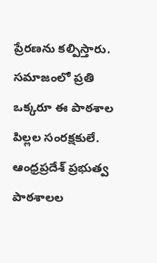ప్రేరణను కల్పిస్తారు.
సమాజంలో ప్రతి ఒక్కరూ ఈ పాఠశాల పిల్లల సంరక్షకులే.
ఆంధ్రప్రదేశ్ ప్రభుత్వ పాఠశాలల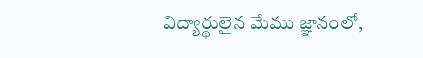విద్యార్థులైన మేము జ్ఞానంలో,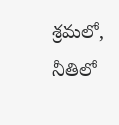శ్రమలో, నీతిలో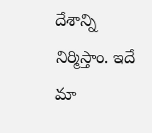దేశాన్ని నిర్మిస్తాం. ఇదే మా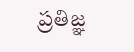ప్రతిజ్ఞ